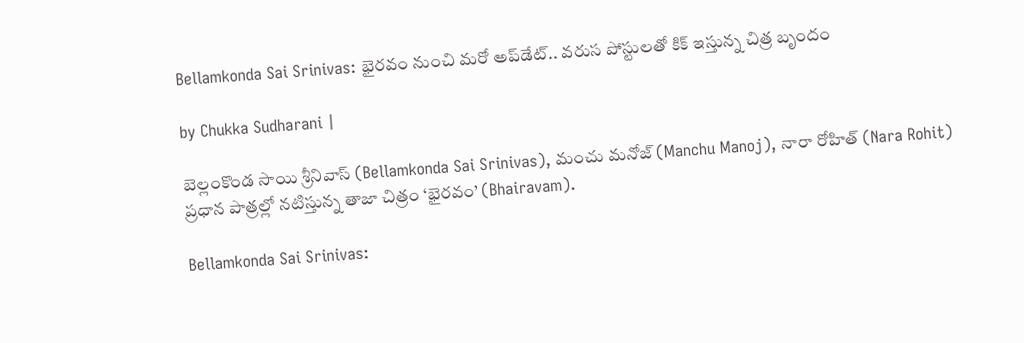Bellamkonda Sai Srinivas: భైరవం నుంచి మరో అప్‌డేట్.. వరుస పోస్టులతో కిక్ ఇస్తున్న చిత్ర బృందం

by Chukka Sudharani |

బెల్లంకొండ సాయి శ్రీనివాస్ (Bellamkonda Sai Srinivas), మంచు మనోజ్ (Manchu Manoj), నారా రోహిత్ (Nara Rohit) ప్రధాన పాత్రల్లో నటిస్తున్న తాజా చిత్రం ‘భైరవం’ (Bhairavam).

Bellamkonda Sai Srinivas: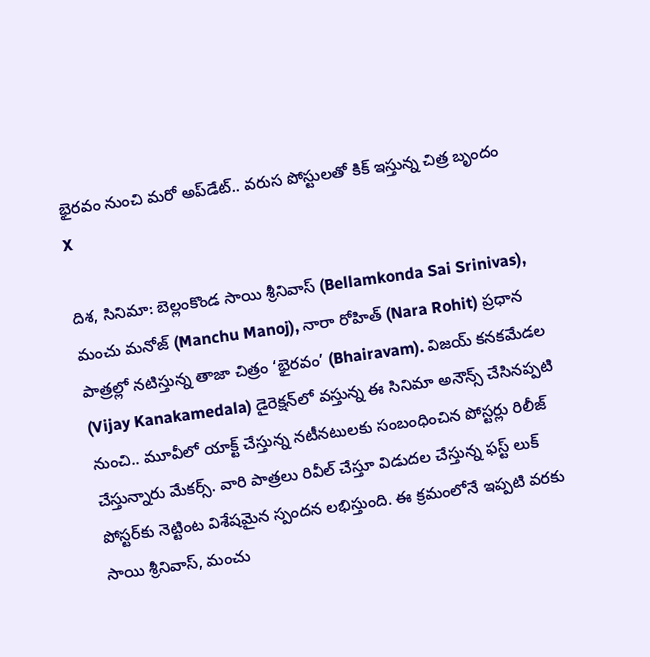భైరవం నుంచి మరో అప్‌డేట్.. వరుస పోస్టులతో కిక్ ఇస్తున్న చిత్ర బృందం
X

దిశ, సినిమా: బెల్లంకొండ సాయి శ్రీనివాస్ (Bellamkonda Sai Srinivas), మంచు మనోజ్ (Manchu Manoj), నారా రోహిత్ (Nara Rohit) ప్రధాన పాత్రల్లో నటిస్తున్న తాజా చిత్రం ‘భైరవం’ (Bhairavam). విజయ్ కనకమేడల (Vijay Kanakamedala) డైరెక్షన్‌లో వస్తున్న ఈ సినిమా అనౌన్స్ చేసినప్పటి నుంచి.. మూవీలో యాక్ట్ చేస్తున్న నటీనటులకు సంబంధించిన పోస్టర్లు రిలీజ్ చేస్తున్నారు మేకర్స్. వారి పాత్రలు రివీల్ చేస్తూ విడుదల చేస్తున్న ఫస్ట్ లుక్ పోస్టర్‌కు నెట్టింట విశేషమైన స్పందన లభిస్తుంది. ఈ క్రమంలోనే ఇప్పటి వరకు సాయి శ్రీనివాస్, మంచు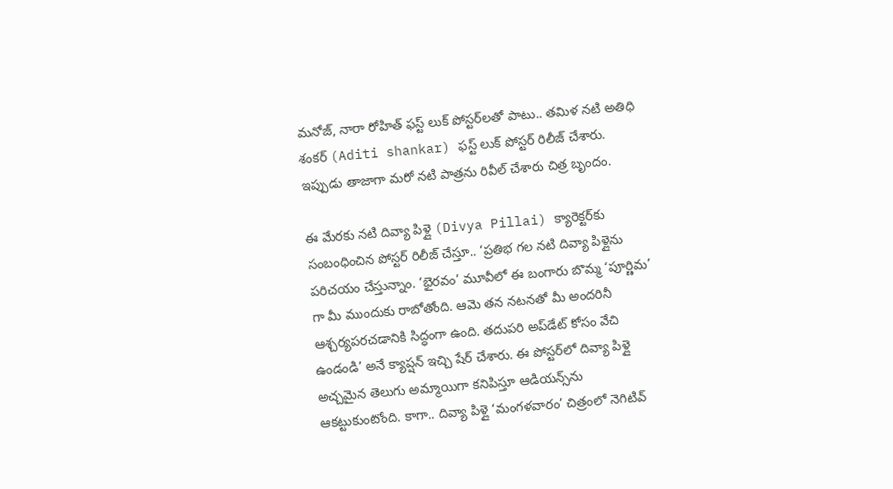మనోజ్, నారా రోహిత్ ఫస్ట్ లుక్ పోస్టర్‌లతో పాటు.. తమిళ నటి అతిధి శంకర్ (Aditi shankar) ఫస్ట్ లుక్ పోస్టర్ రిలీజ్ చేశారు. ఇప్పుడు తాజాగా మరో నటి పాత్రను రివీల్ చేశారు చిత్ర బృందం.

ఈ మేరకు నటి దివ్యా పిళ్లై (Divya Pillai) క్యారెక్టర్‌కు సంబంధించిన పోస్టర్ రిలీజ్ చేస్తూ.. ‘ప్రతిభ గల నటి దివ్యా పిళ్లైను పరిచయం చేస్తున్నాం. ‘భైరవం’ మూవీలో ఈ బంగారు బొమ్మ ‘పూర్ణిమ’ గా మీ ముందుకు రాబోతోంది. ఆమె తన నటనతో మీ అందరినీ ఆశ్చర్యపరచడానికి సిద్ధంగా ఉంది. తదుపరి అప్‌డేట్ కోసం వేచి ఉండండి’ అనే క్యాప్షన్ ఇచ్చి షేర్ చేశారు. ఈ పోస్టర్‌లో దివ్యా పిళ్లై అచ్చమైన తెలుగు అమ్మాయిగా కనిపిస్తూ ఆడియన్స్‌ను ఆకట్టుకుంటోంది. కాగా.. దివ్యా పిళ్లై ‘మంగళవారం’ చిత్రంలో నెగిటివ్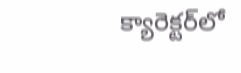క్యారెక్టర్‌లో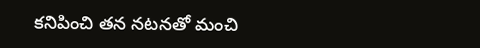కనిపించి తన నటనతో మంచి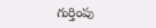గుర్తింపు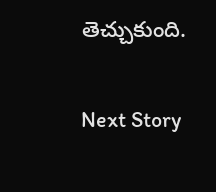తెచ్చుకుంది.

Next Story